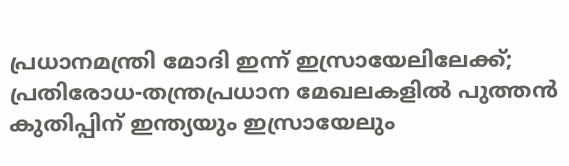പ്രധാനമന്ത്രി മോദി ഇന്ന് ഇസ്രായേലിലേക്ക്; പ്രതിരോധ-തന്ത്രപ്രധാന മേഖലകളിൽ പുത്തൻ കുതിപ്പിന് ഇന്ത്യയും ഇസ്രായേലും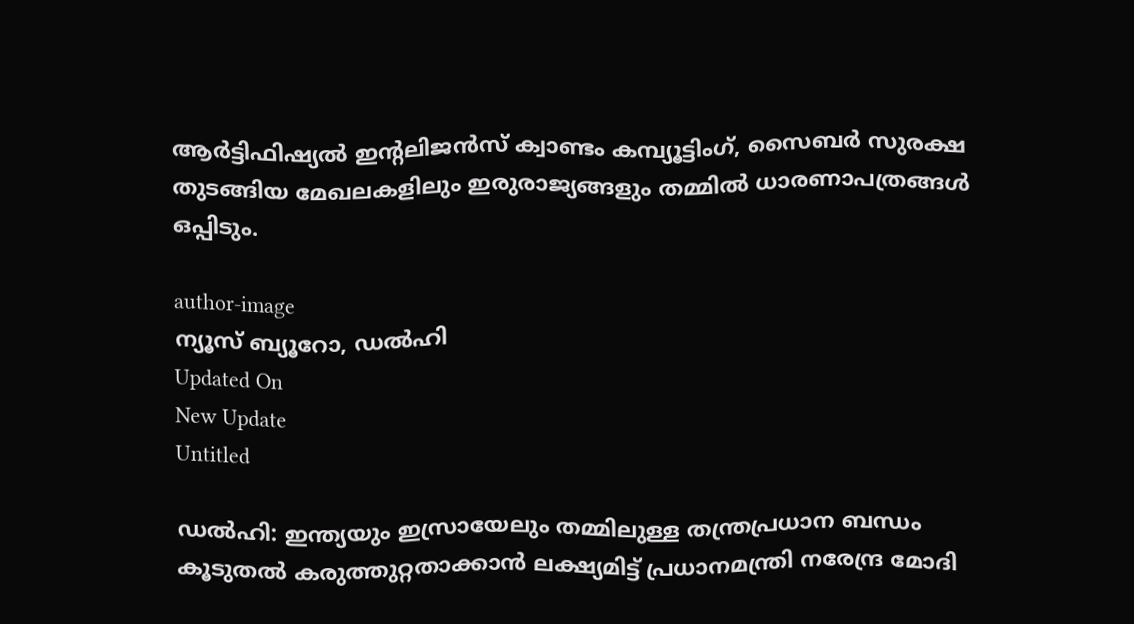ആര്‍ട്ടിഫിഷ്യല്‍ ഇന്റലിജന്‍സ് ക്വാണ്ടം കമ്പ്യൂട്ടിംഗ്, സൈബര്‍ സുരക്ഷ തുടങ്ങിയ മേഖലകളിലും ഇരുരാജ്യങ്ങളും തമ്മില്‍ ധാരണാപത്രങ്ങള്‍ ഒപ്പിടും.

author-image
ന്യൂസ് ബ്യൂറോ, ഡല്‍ഹി
Updated On
New Update
Untitled

ഡല്‍ഹി: ഇന്ത്യയും ഇസ്രായേലും തമ്മിലുള്ള തന്ത്രപ്രധാന ബന്ധം കൂടുതല്‍ കരുത്തുറ്റതാക്കാന്‍ ലക്ഷ്യമിട്ട് പ്രധാനമന്ത്രി നരേന്ദ്ര മോദി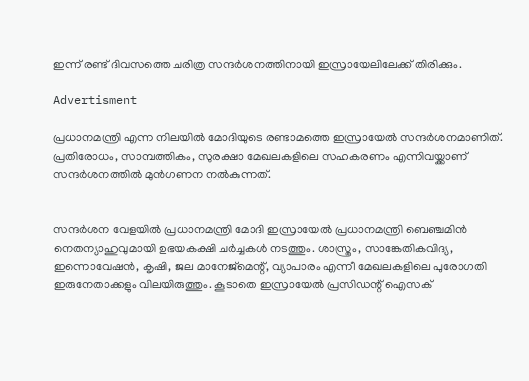ഇന്ന് രണ്ട് ദിവസത്തെ ചരിത്ര സന്ദര്‍ശനത്തിനായി ഇസ്രായേലിലേക്ക് തിരിക്കും.

Advertisment

പ്രധാനമന്ത്രി എന്ന നിലയില്‍ മോദിയുടെ രണ്ടാമത്തെ ഇസ്രായേല്‍ സന്ദര്‍ശനമാണിത്. പ്രതിരോധം, സാമ്പത്തികം, സുരക്ഷാ മേഖലകളിലെ സഹകരണം എന്നിവയ്ക്കാണ് സന്ദര്‍ശനത്തില്‍ മുന്‍ഗണന നല്‍കുന്നത്.


സന്ദര്‍ശന വേളയില്‍ പ്രധാനമന്ത്രി മോദി ഇസ്രായേല്‍ പ്രധാനമന്ത്രി ബെഞ്ചമിന്‍ നെതന്യാഹുവുമായി ഉഭയകക്ഷി ചര്‍ച്ചകള്‍ നടത്തും. ശാസ്ത്രം, സാങ്കേതികവിദ്യ, ഇന്നൊവേഷന്‍, കൃഷി, ജല മാനേജ്മെന്റ്, വ്യാപാരം എന്നീ മേഖലകളിലെ പുരോഗതി ഇരുനേതാക്കളും വിലയിരുത്തും. കൂടാതെ ഇസ്രായേല്‍ പ്രസിഡന്റ് ഐസക്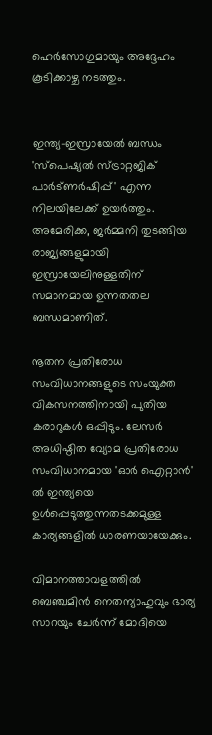ഹെര്‍സോഗുമായും അദ്ദേഹം കൂടിക്കാഴ്ച നടത്തും.


ഇന്ത്യ-ഇസ്രായേല്‍ ബന്ധം 'സ്‌പെഷ്യല്‍ സ്ട്രാറ്റജിക് പാര്‍ട്ണര്‍ഷിപ്പ്' എന്ന നിലയിലേക്ക് ഉയര്‍ത്തും. അമേരിക്ക, ജര്‍മ്മനി തുടങ്ങിയ രാജ്യങ്ങളുമായി ഇസ്രായേലിനുള്ളതിന് സമാനമായ ഉന്നതതല ബന്ധമാണിത്.

നൂതന പ്രതിരോധ സംവിധാനങ്ങളുടെ സംയുക്ത വികസനത്തിനായി പുതിയ കരാറുകള്‍ ഒപ്പിടും. ലേസര്‍ അധിഷ്ഠിത വ്യോമ പ്രതിരോധ സംവിധാനമായ 'ഓര്‍ ഐറ്റാന്‍' ല്‍ ഇന്ത്യയെ ഉള്‍പ്പെടുത്തുന്നതടക്കമുള്ള കാര്യങ്ങളില്‍ ധാരണയായേക്കും.

വിമാനത്താവളത്തില്‍ ബെഞ്ചമിന്‍ നെതന്യാഹുവും ഭാര്യ സാറയും ചേര്‍ന്ന് മോദിയെ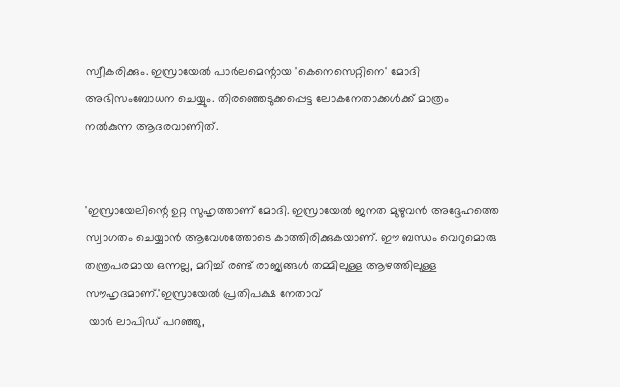സ്വീകരിക്കും. ഇസ്രായേല്‍ പാര്‍ലമെന്റായ 'കെനെസെറ്റിനെ' മോദി അഭിസംബോധന ചെയ്യും. തിരഞ്ഞെടുക്കപ്പെട്ട ലോകനേതാക്കള്‍ക്ക് മാത്രം നല്‍കുന്ന ആദരവാണിത്.


'ഇസ്രായേലിന്റെ ഉറ്റ സുഹൃത്താണ് മോദി. ഇസ്രായേല്‍ ജനത മുഴുവന്‍ അദ്ദേഹത്തെ സ്വാഗതം ചെയ്യാന്‍ ആവേശത്തോടെ കാത്തിരിക്കുകയാണ്. ഈ ബന്ധം വെറുമൊരു തന്ത്രപരമായ ഒന്നല്ല, മറിച്ച് രണ്ട് രാജ്യങ്ങള്‍ തമ്മിലുള്ള ആഴത്തിലുള്ള സൗഹൃദമാണ്.'ഇസ്രായേല്‍ പ്രതിപക്ഷ നേതാവ്
 യാര്‍ ലാപിഡ് പറഞ്ഞു,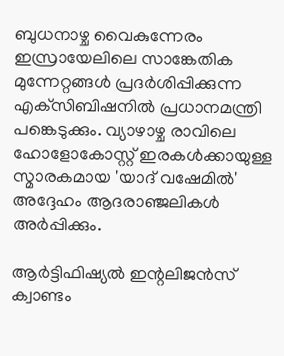ബുധനാഴ്ച വൈകുന്നേരം ഇസ്രായേലിലെ സാങ്കേതിക മുന്നേറ്റങ്ങള്‍ പ്രദര്‍ശിപ്പിക്കുന്ന എക്‌സിബിഷനില്‍ പ്രധാനമന്ത്രി പങ്കെടുക്കും. വ്യാഴാഴ്ച രാവിലെ ഹോളോകോസ്റ്റ് ഇരകള്‍ക്കായുള്ള സ്മാരകമായ 'യാദ് വഷേമില്‍' അദ്ദേഹം ആദരാഞ്ജലികള്‍ അര്‍പ്പിക്കും.

ആര്‍ട്ടിഫിഷ്യല്‍ ഇന്റലിജന്‍സ് ക്വാണ്ടം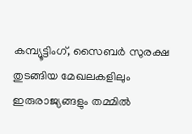കമ്പ്യൂട്ടിംഗ്, സൈബര്‍ സുരക്ഷ തുടങ്ങിയ മേഖലകളിലും ഇരുരാജ്യങ്ങളും തമ്മില്‍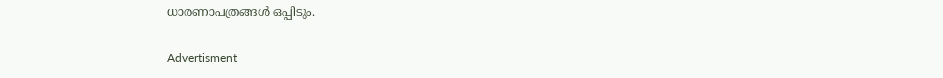ധാരണാപത്രങ്ങള്‍ ഒപ്പിടും.

Advertisment